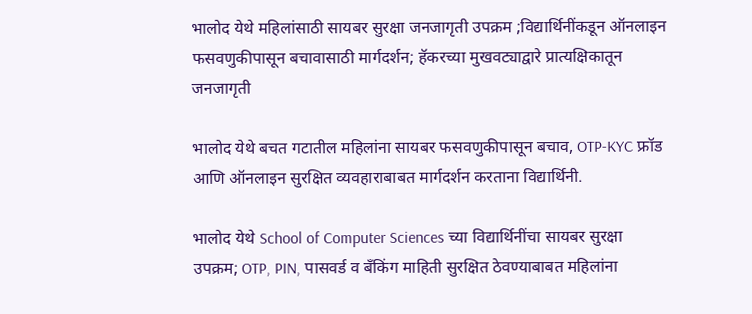भालोद येथे महिलांसाठी सायबर सुरक्षा जनजागृती उपक्रम ;विद्यार्थिनींकडून ऑनलाइन फसवणुकीपासून बचावासाठी मार्गदर्शन; हॅकरच्या मुखवट्याद्वारे प्रात्यक्षिकातून जनजागृती

भालोद येथे बचत गटातील महिलांना सायबर फसवणुकीपासून बचाव, OTP-KYC फ्रॉड आणि ऑनलाइन सुरक्षित व्यवहाराबाबत मार्गदर्शन करताना विद्यार्थिनी.

भालोद येथे School of Computer Sciences च्या विद्यार्थिनींचा सायबर सुरक्षा उपक्रम; OTP, PIN, पासवर्ड व बँकिंग माहिती सुरक्षित ठेवण्याबाबत महिलांना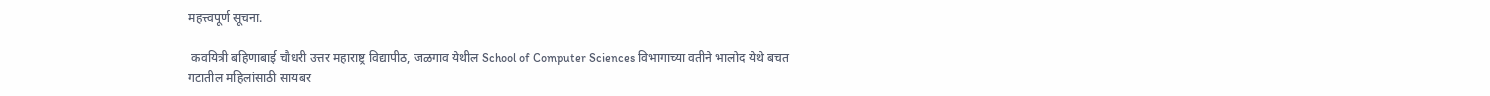महत्त्वपूर्ण सूचना.

 कवयित्री बहिणाबाई चौधरी उत्तर महाराष्ट्र विद्यापीठ, जळगाव येथील School of Computer Sciences विभागाच्या वतीने भालोद येथे बचत गटातील महिलांसाठी सायबर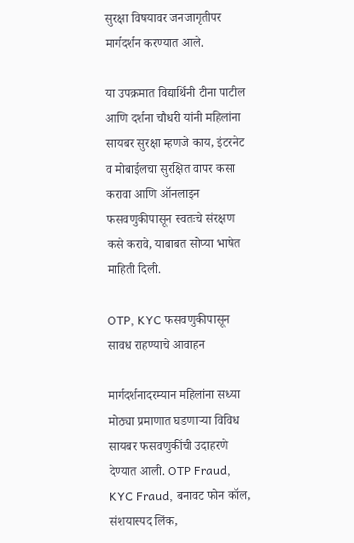सुरक्षा विषयावर जनजागृतीपर मार्गदर्शन करण्यात आले.

या उपक्रमात विद्यार्थिनी टीना पाटील आणि दर्शना चौधरी यांनी महिलांना सायबर सुरक्षा म्हणजे काय, इंटरनेट व मोबाईलचा सुरक्षित वापर कसा करावा आणि ऑनलाइन फसवणुकीपासून स्वतःचे संरक्षण कसे करावे, याबाबत सोप्या भाषेत माहिती दिली.

OTP, KYC फसवणुकीपासून सावध राहण्याचे आवाहन

मार्गदर्शनादरम्यान महिलांना सध्या मोठ्या प्रमाणात घडणाऱ्या विविध सायबर फसवणुकींची उदाहरणे देण्यात आली. OTP Fraud, KYC Fraud, बनावट फोन कॉल, संशयास्पद लिंक,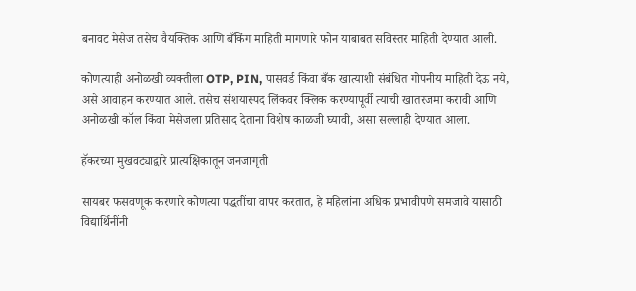बनावट मेसेज तसेच वैयक्तिक आणि बँकिंग माहिती मागणारे फोन याबाबत सविस्तर माहिती देण्यात आली.

कोणत्याही अनोळखी व्यक्तीला OTP, PIN, पासवर्ड किंवा बँक खात्याशी संबंधित गोपनीय माहिती देऊ नये, असे आवाहन करण्यात आले. तसेच संशयास्पद लिंकवर क्लिक करण्यापूर्वी त्याची खातरजमा करावी आणि अनोळखी कॉल किंवा मेसेजला प्रतिसाद देताना विशेष काळजी घ्यावी, असा सल्लाही देण्यात आला.

हॅकरच्या मुखवट्याद्वारे प्रात्यक्षिकातून जनजागृती

सायबर फसवणूक करणारे कोणत्या पद्धतींचा वापर करतात, हे महिलांना अधिक प्रभावीपणे समजावे यासाठी विद्यार्थिनींनी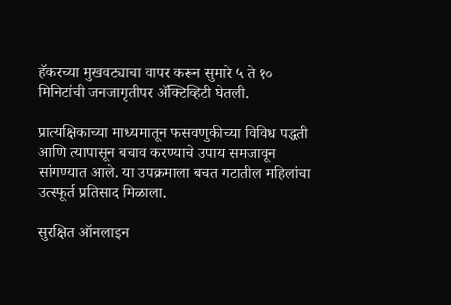हॅकरच्या मुखवट्याचा वापर करून सुमारे ५ ते १० मिनिटांची जनजागृतीपर ॲक्टिव्हिटी घेतली.

प्रात्यक्षिकाच्या माध्यमातून फसवणुकीच्या विविध पद्धती आणि त्यापासून बचाव करण्याचे उपाय समजावून सांगण्यात आले. या उपक्रमाला बचत गटातील महिलांचा उत्स्फूर्त प्रतिसाद मिळाला.

सुरक्षित ऑनलाइन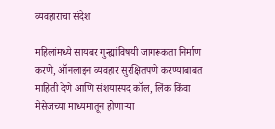व्यवहाराचा संदेश

महिलांमध्ये सायबर गुन्ह्यांविषयी जागरूकता निर्माण करणे, ऑनलाइन व्यवहार सुरक्षितपणे करण्याबाबत माहिती देणे आणि संशयास्पद कॉल, लिंक किंवा मेसेजच्या माध्यमातून होणाऱ्या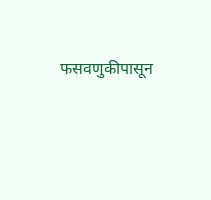फसवणुकीपासून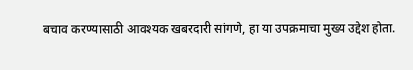बचाव करण्यासाठी आवश्यक खबरदारी सांगणे, हा या उपक्रमाचा मुख्य उद्देश होता.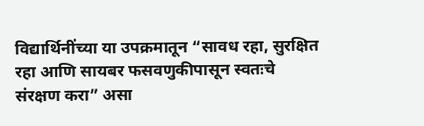विद्यार्थिनींच्या या उपक्रमातून “सावध रहा, सुरक्षित रहा आणि सायबर फसवणुकीपासून स्वतःचे संरक्षण करा” असा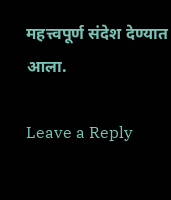महत्त्वपूर्ण संदेश देण्यात आला.

Leave a Reply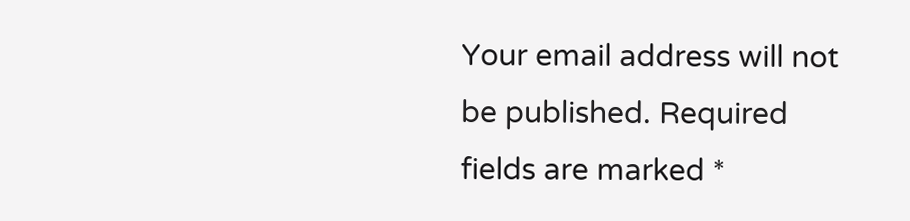Your email address will not be published. Required fields are marked *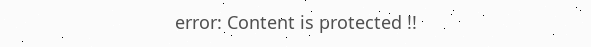error: Content is protected !!